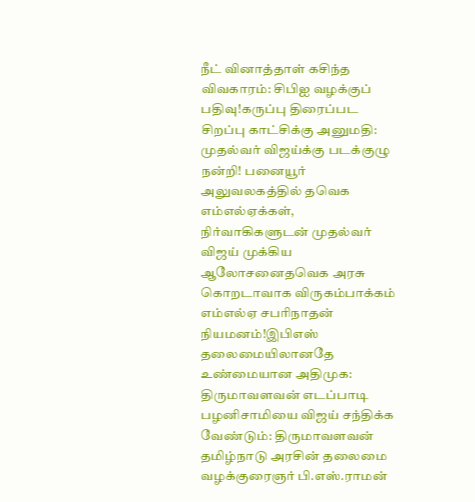நீட் வினாத்தாள் கசிந்த விவகாரம்: சிபிஐ வழக்குப் பதிவு!கருப்பு திரைப்பட சிறப்பு காட்சிக்கு அனுமதி: முதல்வர் விஜய்க்கு படக்குழு நன்றி! பனையூர் அலுவலகத்தில் தவெக எம்எல்ஏக்கள், நிர்வாகிகளுடன் முதல்வர் விஜய் முக்கிய ஆலோசனைதவெக அரசு கொறடாவாக விருகம்பாக்கம் எம்எல்ஏ சபரிநாதன் நியமனம்!இபிஎஸ் தலைமையிலானதே உண்மையான அதிமுக: திருமாவளவன் எடப்பாடி பழனிசாமியை விஜய் சந்திக்க வேண்டும்: திருமாவளவன் தமிழ்நாடு அரசின் தலைமை வழக்குரைஞர் பி.எஸ்.ராமன்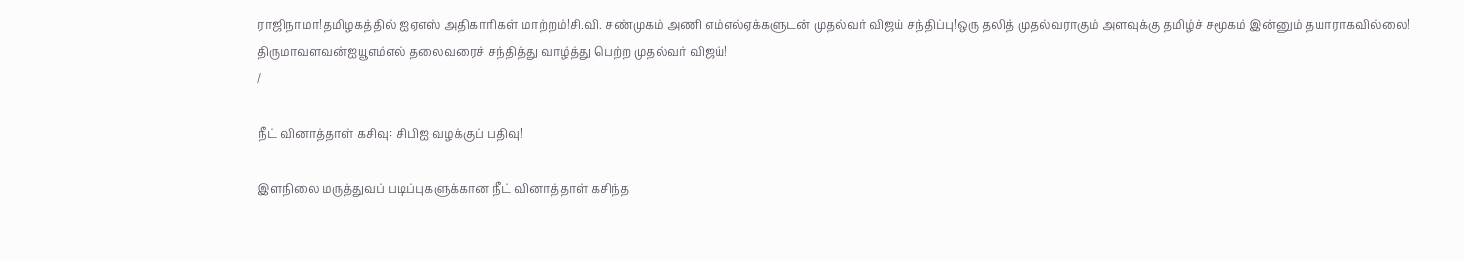ராஜிநாமா!தமிழகத்தில் ஐஏஎஸ் அதிகாரிகள் மாற்றம்!சி.வி. சண்முகம் அணி எம்எல்ஏக்களுடன் முதல்வர் விஜய் சந்திப்பு!ஒரு தலித் முதல்வராகும் அளவுக்கு தமிழ்ச் சமூகம் இன்னும் தயாராகவில்லை! திருமாவளவன்ஐயூஎம்எல் தலைவரைச் சந்தித்து வாழ்த்து பெற்ற முதல்வர் விஜய்!
/

நீட் வினாத்தாள் கசிவு: சிபிஐ வழக்குப் பதிவு!

இளநிலை மருத்துவப் படிப்புகளுக்கான நீட் வினாத்தாள் கசிந்த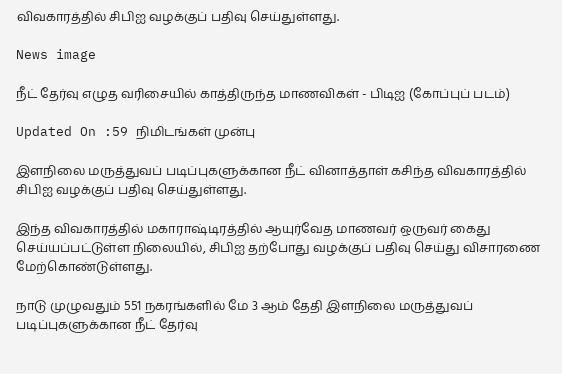விவகாரத்தில் சிபிஐ வழக்குப் பதிவு செய்துள்ளது.

News image

நீட் தேர்வு எழுத வரிசையில் காத்திருந்த மாணவிகள் - பிடிஐ (கோப்புப் படம்)

Updated On :59 நிமிடங்கள் முன்பு

இளநிலை மருத்துவப் படிப்புகளுக்கான நீட் வினாத்தாள் கசிந்த விவகாரத்தில் சிபிஐ வழக்குப் பதிவு செய்துள்ளது.

இந்த விவகாரத்தில் மகாராஷ்டிரத்தில் ஆயுர்வேத மாணவர் ஒருவர் கைது செய்யப்பட்டுள்ள நிலையில், சிபிஐ தற்போது வழக்குப் பதிவு செய்து விசாரணை மேற்கொண்டுள்ளது.

நாடு முழுவதும் 551 நகரங்களில் மே 3 ஆம் தேதி இளநிலை மருத்துவப் படிப்புகளுக்கான நீட் தேர்வு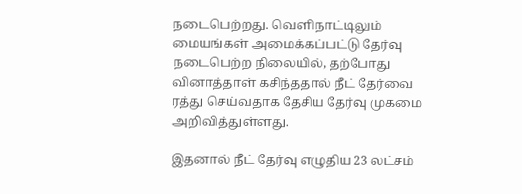நடைபெற்றது. வெளிநாட்டிலும் மையங்கள் அமைக்கப்பட்டு தேர்வு நடைபெற்ற நிலையில், தற்போது வினாத்தாள் கசிந்ததால் நீட் தேர்வை ரத்து செய்வதாக தேசிய தேர்வு முகமை அறிவித்துள்ளது.

இதனால் நீட் தேர்வு எழுதிய 23 லட்சம்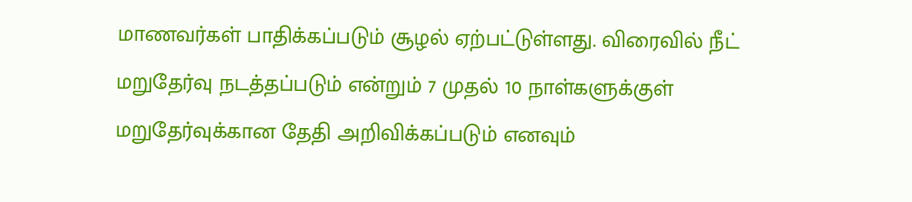மாணவர்கள் பாதிக்கப்படும் சூழல் ஏற்பட்டுள்ளது. விரைவில் நீட் மறுதேர்வு நடத்தப்படும் என்றும் 7 முதல் 10 நாள்களுக்குள் மறுதேர்வுக்கான தேதி அறிவிக்கப்படும் எனவும்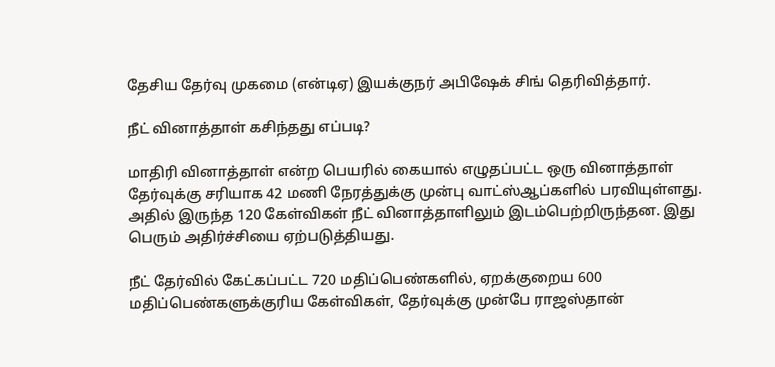தேசிய தேர்வு முகமை (என்டிஏ) இயக்குநர் அபிஷேக் சிங் தெரிவித்தார்.

நீட் வினாத்தாள் கசிந்தது எப்படி?

மாதிரி வினாத்தாள் என்ற பெயரில் கையால் எழுதப்பட்ட ஒரு வினாத்தாள் தேர்வுக்கு சரியாக 42 மணி நேரத்துக்கு முன்பு வாட்ஸ்ஆப்களில் பரவியுள்ளது. அதில் இருந்த 120 கேள்விகள் நீட் வினாத்தாளிலும் இடம்பெற்றிருந்தன. இது பெரும் அதிர்ச்சியை ஏற்படுத்தியது.

நீட் தேர்வில் கேட்கப்பட்ட 720 மதிப்பெண்களில், ஏறக்குறைய 600 மதிப்பெண்களுக்குரிய கேள்விகள், தேர்வுக்கு முன்பே ராஜஸ்தான்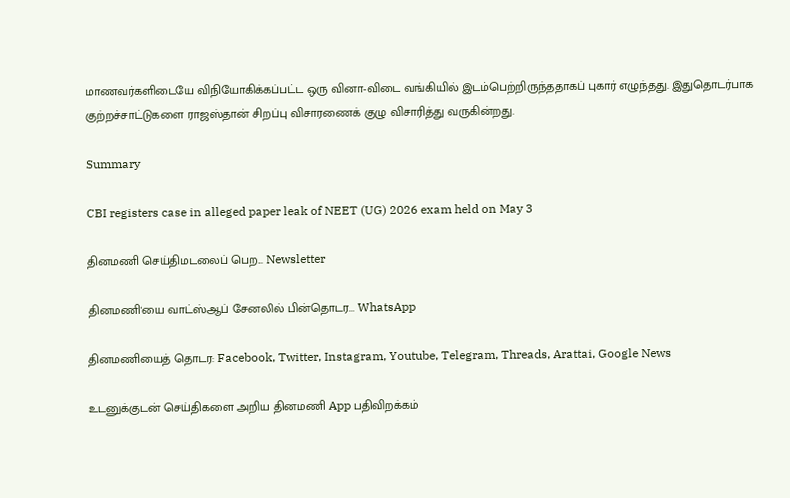மாணவர்களிடையே விநியோகிக்கப்பட்ட ஒரு வினா-விடை வங்கியில் இடம்பெற்றிருந்ததாகப் புகார் எழுந்தது. இதுதொடர்பாக குற்றச்சாட்டுகளை ராஜஸ்தான் சிறப்பு விசாரணைக் குழு விசாரித்து வருகின்றது.

Summary

CBI registers case in alleged paper leak of NEET (UG) 2026 exam held on May 3

தினமணி செய்திமடலைப் பெற... Newsletter

தினமணி'யை வாட்ஸ்ஆப் சேனலில் பின்தொடர... WhatsApp

தினமணியைத் தொடர: Facebook, Twitter, Instagram, Youtube, Telegram, Threads, Arattai, Google News

உடனுக்குடன் செய்திகளை அறிய தினமணி App பதிவிறக்கம்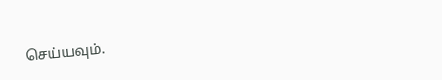செய்யவும்.